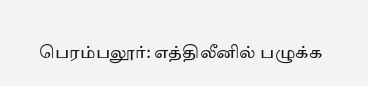பெரம்பலூர்: எத்திலீனில் பழுக்க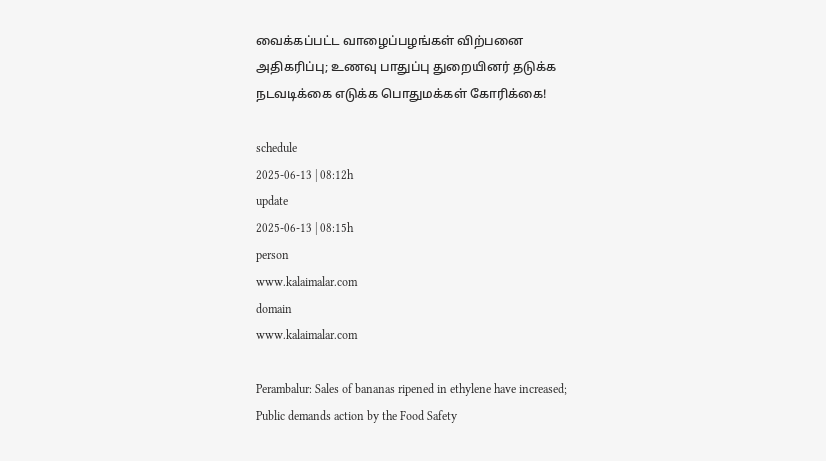வைக்கப்பட்ட வாழைப்பழங்கள் விற்பனை அதிகரிப்பு; உணவு பாதுப்பு துறையினர் தடுக்க நடவடிக்கை எடுக்க பொதுமக்கள் கோரிக்கை!

schedule
2025-06-13 | 08:12h
update
2025-06-13 | 08:15h
person
www.kalaimalar.com
domain
www.kalaimalar.com

Perambalur: Sales of bananas ripened in ethylene have increased; Public demands action by the Food Safety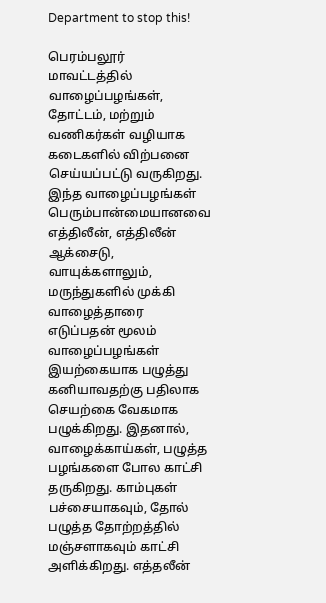Department to stop this!

பெரம்பலூர் மாவட்டத்தில் வாழைப்பழங்கள், தோட்டம், மற்றும் வணிகர்கள் வழியாக கடைகளில் விற்பனை செய்யப்பட்டு வருகிறது. இந்த வாழைப்பழங்கள் பெரும்பான்மையானவை எத்திலீன், எத்திலீன் ஆக்சைடு, வாயுக்களாலும், மருந்துகளில் முக்கி வாழைத்தாரை எடுப்பதன் மூலம் வாழைப்பழங்கள் இயற்கையாக பழுத்து கனியாவதற்கு பதிலாக செயற்கை வேகமாக பழுக்கிறது. இதனால், வாழைக்காய்கள், பழுத்த பழங்களை போல காட்சி தருகிறது. காம்புகள் பச்சையாகவும், தோல் பழுத்த தோற்றத்தில் மஞ்சளாகவும் காட்சி அளிக்கிறது. எத்தலீன்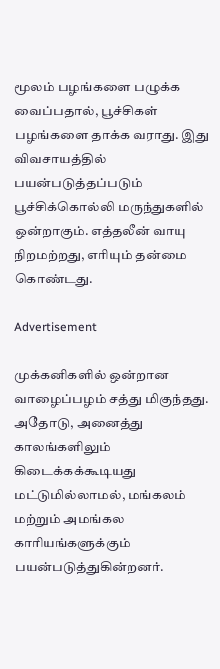மூலம் பழங்களை பழுக்க வைப்பதால், பூச்சிகள் பழங்களை தாக்க வராது. இது விவசாயத்தில் பயன்படுத்தப்படும் பூச்சிக்கொல்லி மருந்துகளில் ஒன்றாகும். எத்தலீன் வாயு நிறமற்றது, எரியும் தன்மை கொண்டது.

Advertisement

முக்கனிகளில் ஒன்றான வாழைப்பழம் சத்து மிகுந்தது. அதோடு, அனைத்து காலங்களிலும் கிடைக்கக்கூடியது மட்டுமில்லாமல், மங்கலம் மற்றும் அமங்கல காரியங்களுக்கும் பயன்படுத்துகின்றனர்.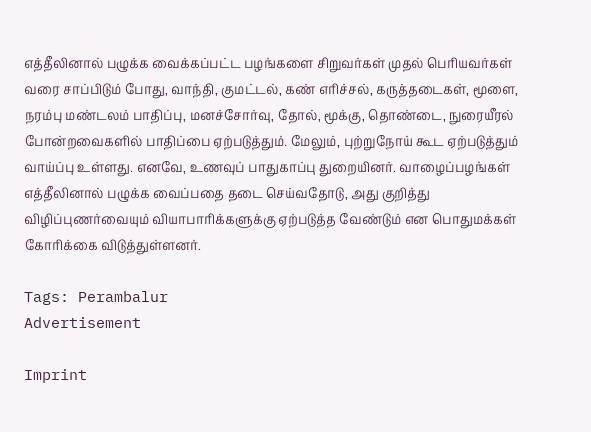எத்தீலினால் பழுக்க வைக்கப்பட்ட பழங்களை சிறுவர்கள் முதல் பெரியவர்கள் வரை சாப்பிடும் போது, வாந்தி, குமட்டல், கண் எரிச்சல், கருத்தடைகள், மூளை, நரம்பு மண்டலம் பாதிப்பு, மனச்சோர்வு, தோல், மூக்கு, தொண்டை, நுரையீரல் போன்றவைகளில் பாதிப்பை ஏற்படுத்தும். மேலும், புற்றுநோய் கூட ஏற்படுத்தும் வாய்ப்பு உள்ளது. எனவே, உணவுப் பாதுகாப்பு துறையினர். வாழைப்பழங்கள் எத்தீலினால் பழுக்க வைப்பதை தடை செய்வதோடு, அது குறித்து விழிப்புணர்வையும் வியாபாரிக்களுக்கு ஏற்படுத்த வேண்டும் என பொதுமக்கள் கோரிக்கை விடுத்துள்ளனர்.

Tags: Perambalur
Advertisement

Imprint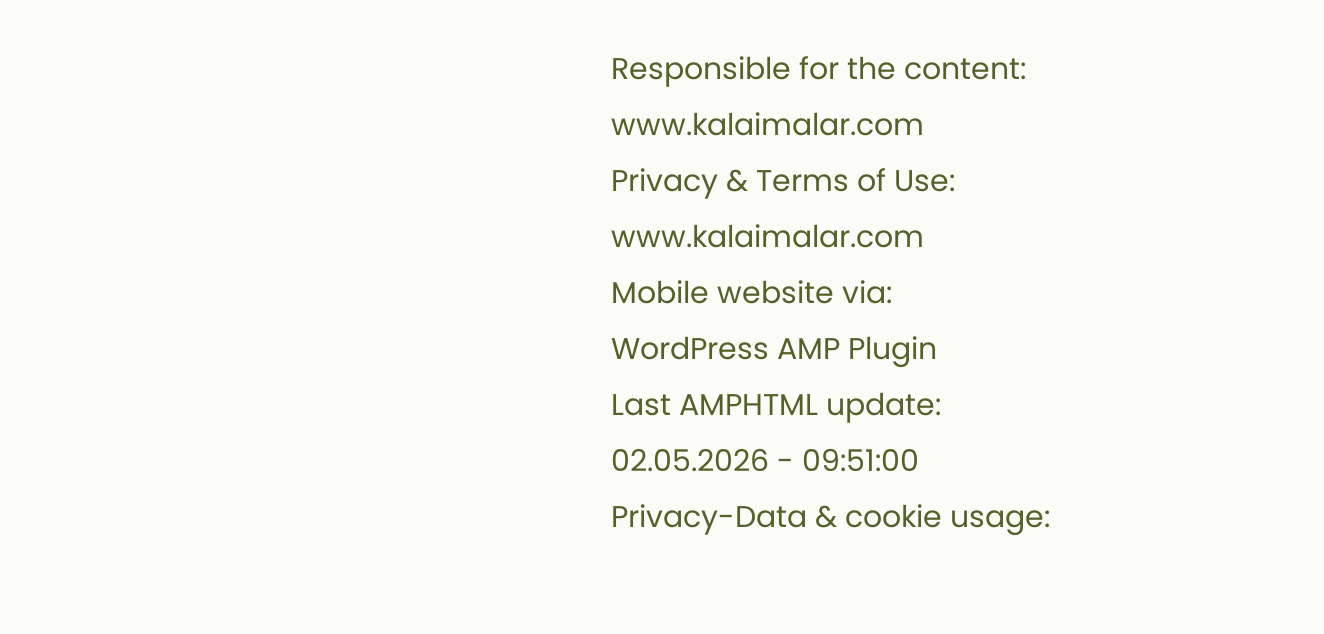Responsible for the content:
www.kalaimalar.com
Privacy & Terms of Use:
www.kalaimalar.com
Mobile website via:
WordPress AMP Plugin
Last AMPHTML update:
02.05.2026 - 09:51:00
Privacy-Data & cookie usage: